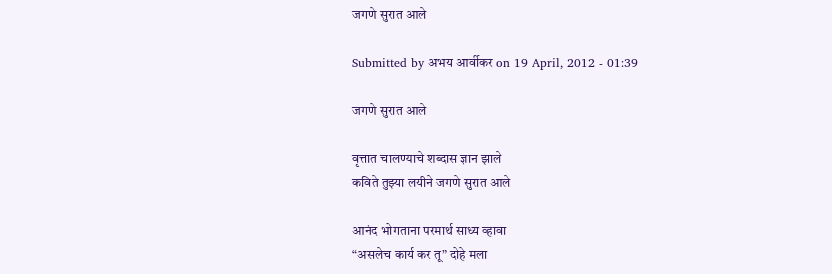जगणे सुरात आले

Submitted by अभय आर्वीकर on 19 April, 2012 - 01:39

जगणे सुरात आले

वृत्तात चालण्याचे शब्दास ज्ञान झाले
कविते तुझ्या लयीने जगणे सुरात आले

आनंद भोगताना परमार्थ साध्य व्हावा
“असलेच कार्य कर तू” दोहे मला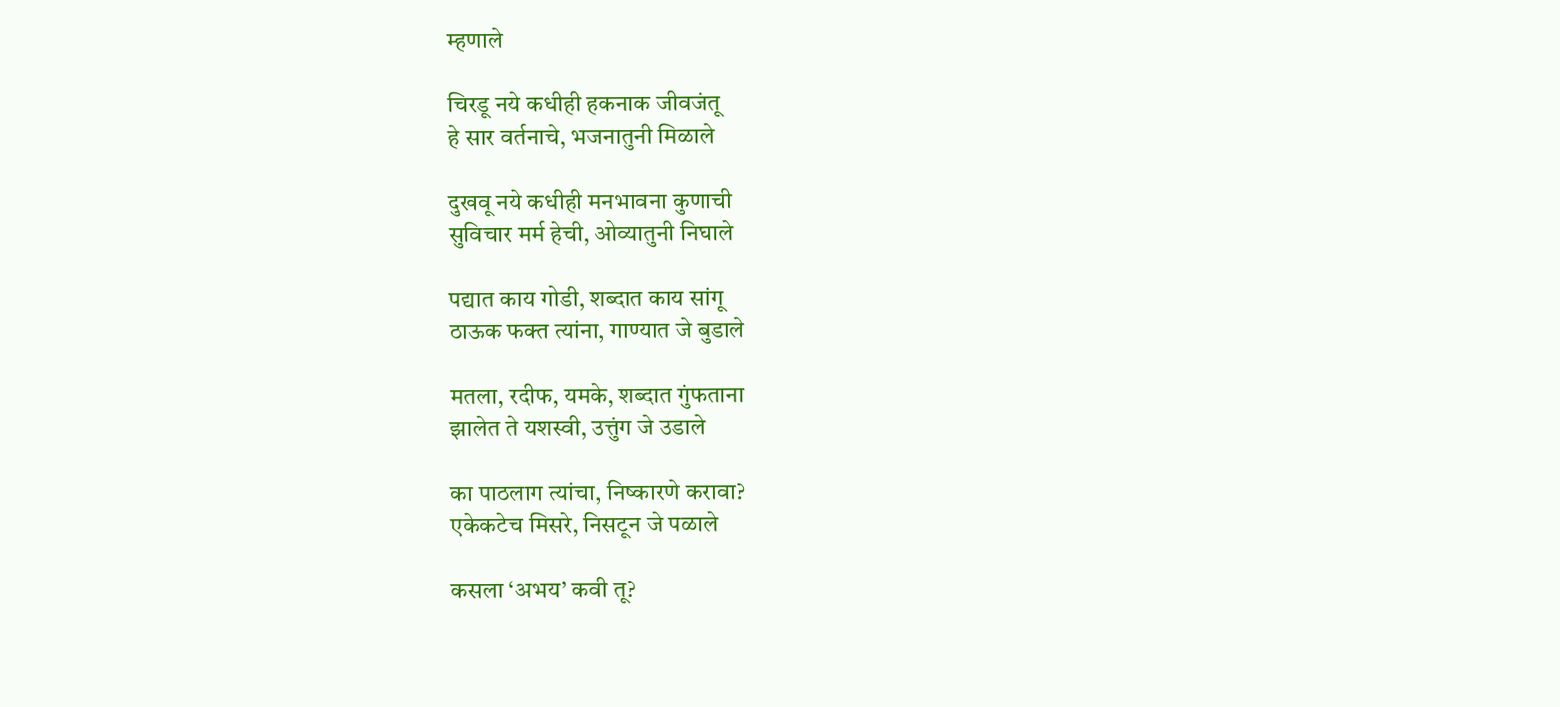म्हणाले

चिरडू नये कधीही हकनाक जीवजंतू
हे सार वर्तनाचे, भजनातुनी मिळाले

दुखवू नये कधीही मनभावना कुणाची
सुविचार मर्म हेची, ओव्यातुनी निघाले

पद्यात काय गोडी, शब्दात काय सांगू
ठाऊक फक्त त्यांना, गाण्यात जे बुडाले

मतला, रदीफ, यमके, शब्दात गुंफताना
झालेत ते यशस्वी, उत्तुंग जे उडाले

का पाठलाग त्यांचा, निष्कारणे करावा?
एकेकटेच मिसरे, निसटून जे पळाले

कसला ‘अभय’ कवी तू?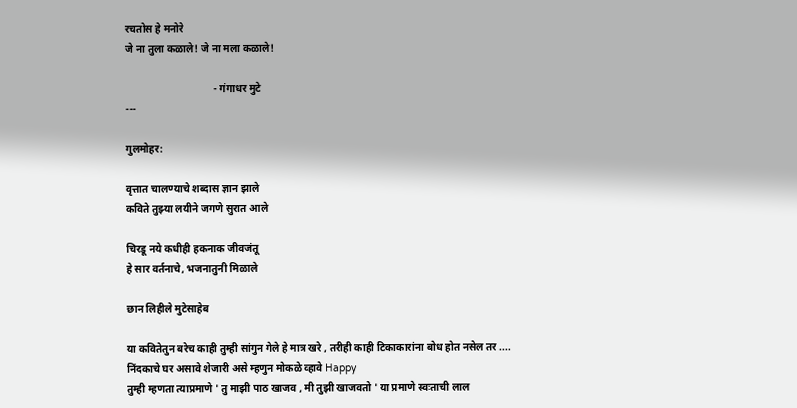रचतोस हे मनोरे
जे ना तुला कळाले! जे ना मला कळाले!

                                  - गंगाधर मुटे
---

गुलमोहर:

वृत्तात चालण्याचे शब्दास ज्ञान झाले
कविते तुझ्या लयीने जगणे सुरात आले

चिरडू नये कधीही हकनाक जीवजंतू
हे सार वर्तनाचे, भजनातुनी मिळाले

छान लिहीले मुटेसाहेब

या कवितेतुन बरेच काही तुम्ही सांगुन गेले हे मात्र खरे , तरीही काही टिकाकारांना बोध होत नसेल तर ....
निंदकाचे घर असावे शेजारी असे म्हणुन मोकळे व्हावे Happy
तुम्ही म्हणता त्याप्रमाणे ' तु माझी पाठ खाजव , मी तुझी खाजवतो ' या प्रमाणे स्वःताची लाल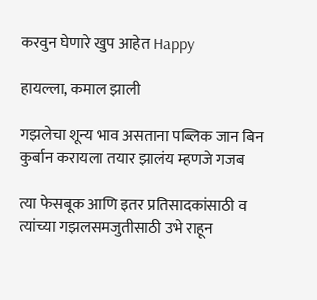करवुन घेणारे खुप आहेत Happy

हायल्ला, कमाल झाली

गझलेचा शून्य भाव असताना पब्लिक जान बिन कुर्बान करायला तयार झालंय म्हणजे गजब

त्या फेसबूक आणि इतर प्रतिसादकांसाठी व त्यांच्या गझलसमजुतीसाठी उभे राहून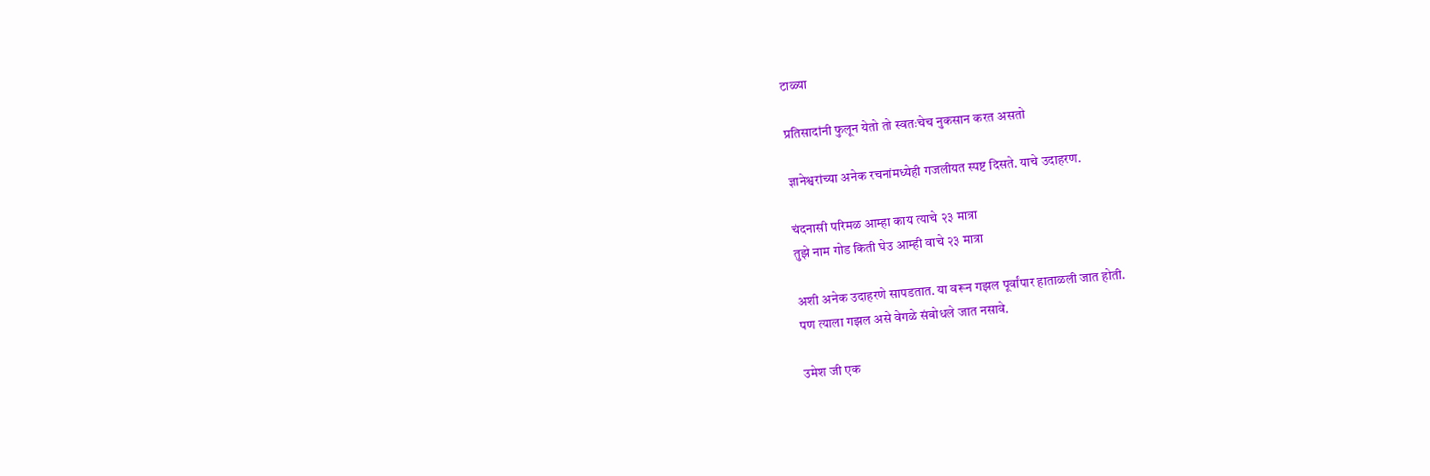टाळ्या

प्रतिसादांनी फुलून येतो तो स्वतःचेच नुकसान करत असतो

ज्ञानेश्वरांच्या अनेक रचनांमध्येही गजलीयत स्पष्ट दिसते. याचे उदाहरण.

चंदनासी परिमळ आम्हा काय त्याचे २३ मात्रा
तुझे नाम गोड किती घेउ आम्ही वाचे २३ मात्रा

अशी अनेक उदाहरणे सापडतात. या वरून गझल पूर्वांपार हाताळली जात होती.
पण त्याला गझल असे वेगळे संबोधले जात नसावे.

उमेश जी एक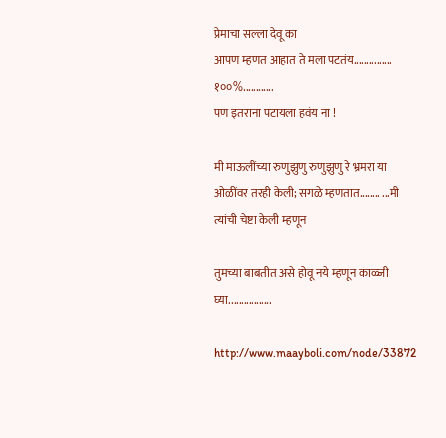प्रेमाचा सल्ला देवू का
आपण म्हणत आहात ते मला पटतंय............... १००%............
पण इतराना पटायला हवंय ना !

मी माऊलींच्या रुणुझुणु रुणुझुणु रे भ्रमरा या ओळींवर तरही केली; सगळे म्हणतात........ ...मी त्यांची चेष्टा केली म्हणून

तुमच्या बाबतीत असे होवू नये म्हणून काळ्जी घ्या.................

http://www.maayboli.com/node/33872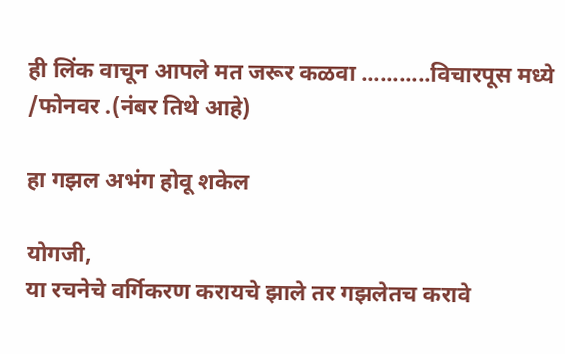ही लिंक वाचून आपले मत जरूर कळवा ...........विचारपूस मध्ये /फोनवर .(नंबर तिथे आहे)

हा गझल अभंग होवू शकेल

योगजी,
या रचनेचे वर्गिकरण करायचे झाले तर गझलेतच करावे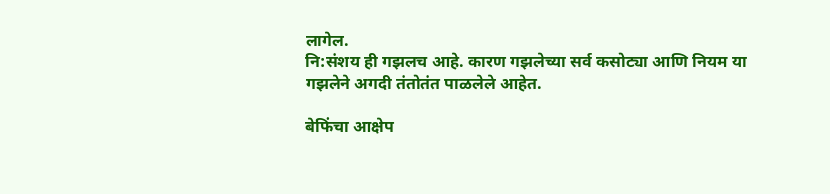लागेल.
नि:संशय ही गझलच आहे. कारण गझलेच्या सर्व कसोट्या आणि नियम या गझलेने अगदी तंतोतंत पाळलेले आहेत.

बेफिंचा आक्षेप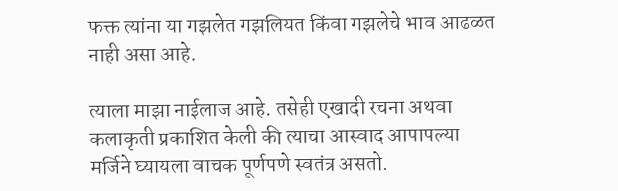फक्त त्यांना या गझलेत गझलियत किंवा गझलेचे भाव आढळत नाही असा आहे.

त्याला माझा नाईलाज आहे. तसेही एखादी रचना अथवा कलाकृती प्रकाशित केली की त्याचा आस्वाद आपापल्या मर्जिने घ्यायला वाचक पूर्णपणे स्वतंत्र असतो.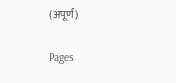(अपूर्ण)

Pages